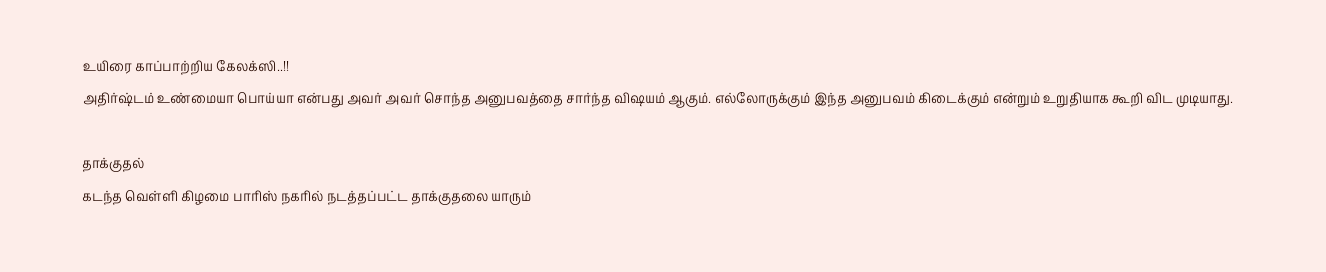உயிரை காப்பாற்றிய கேலக்ஸி..!!
அதிர்ஷ்டம் உண்மையா பொய்யா என்பது அவர் அவர் சொந்த அனுபவத்தை சார்ந்த விஷயம் ஆகும். எல்லோருக்கும் இந்த அனுபவம் கிடைக்கும் என்றும் உறுதியாக கூறி விட முடியாது.

தாக்குதல்
கடந்த வெள்ளி கிழமை பாரிஸ் நகரில் நடத்தப்பட்ட தாக்குதலை யாரும்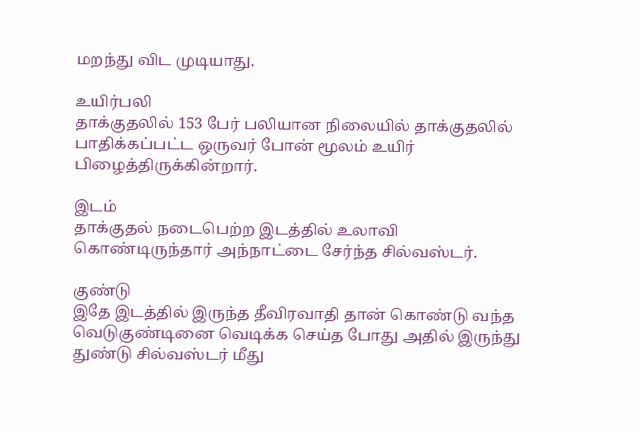மறந்து விட முடியாது.

உயிர்பலி
தாக்குதலில் 153 பேர் பலியான நிலையில் தாக்குதலில் பாதிக்கப்பட்ட ஒருவர் போன் மூலம் உயிர் பிழைத்திருக்கின்றார்.

இடம்
தாக்குதல் நடைபெற்ற இடத்தில் உலாவி கொண்டிருந்தார் அந்நாட்டை சேர்ந்த சில்வஸ்டர்.

குண்டு
இதே இடத்தில் இருந்த தீவிரவாதி தான் கொண்டு வந்த வெடுகுண்டினை வெடிக்க செய்த போது அதில் இருந்து துண்டு சில்வஸ்டர் மீது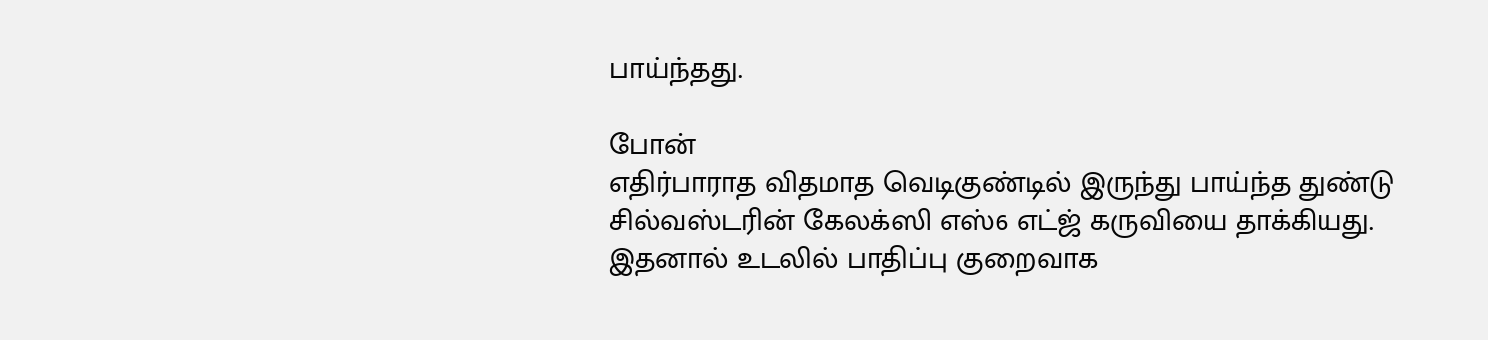பாய்ந்தது.

போன்
எதிர்பாராத விதமாத வெடிகுண்டில் இருந்து பாய்ந்த துண்டு சில்வஸ்டரின் கேலக்ஸி எஸ்6 எட்ஜ் கருவியை தாக்கியது. இதனால் உடலில் பாதிப்பு குறைவாக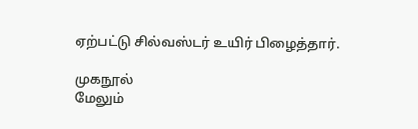ஏற்பட்டு சில்வஸ்டர் உயிர் பிழைத்தார்.

முகநூல்
மேலும்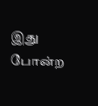இது போன்ற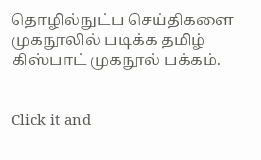தொழில்நுட்ப செய்திகளை முகநூலில் படிக்க தமிழ் கிஸ்பாட் முகநூல் பக்கம்.


Click it and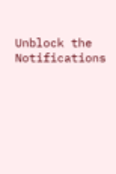Unblock the Notifications